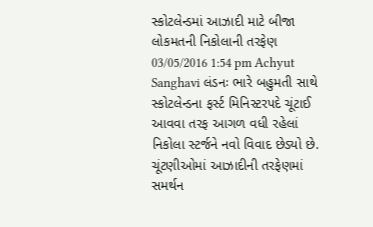સ્કોટલેન્ડમાં આઝાદી માટે બીજા લોકમતની નિકોલાની તરફેણ 03/05/2016 1:54 pm Achyut Sanghavi લંડનઃ ભારે બહુમતી સાથે સ્કોટલેન્ડના ફર્સ્ટ મિનિસ્ટરપદે ચૂંટાઈ આવવા તરફ આગળ વધી રહેલાં નિકોલા સ્ટર્જને નવો વિવાદ છેડ્યો છે. ચૂંટણીઓમાં આઝાદીની તરફેણમાં સમર્થન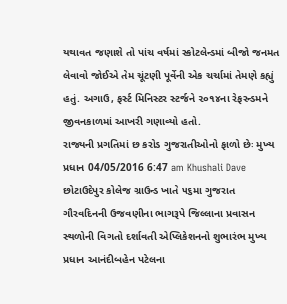યથાવત જણાશે તો પાંચ વર્ષમાં સ્કોટલેન્ડમાં બીજો જનમત લેવાવો જોઈએ તેમ ચૂંટણી પૂર્વેની એક ચર્ચામાં તેમણે કહ્યું હતું. અગાઉ, ફર્સ્ટ મિનિસ્ટર સ્ટર્જને ૨૦૧૪ના રેફરન્ડમને જીવનકાળમાં આખરી ગણાવ્યો હતો.
રાજ્યની પ્રગતિમાં છ કરોડ ગુજરાતીઓનો ફાળો છેઃ મુખ્ય પ્રધાન 04/05/2016 6:47 am Khushali Dave છોટાઉદેપુર કોલેજ ગ્રાઉન્ડ ખાતે ૫૬મા ગુજરાત ગૌરવદિનની ઉજવણીના ભાગરૂપે જિલ્લાના પ્રવાસન સ્થળોની વિગતો દર્શાવતી એપ્લિકેશનનો શુભારંભ મુખ્ય પ્રધાન આનંદીબહેન પટેલના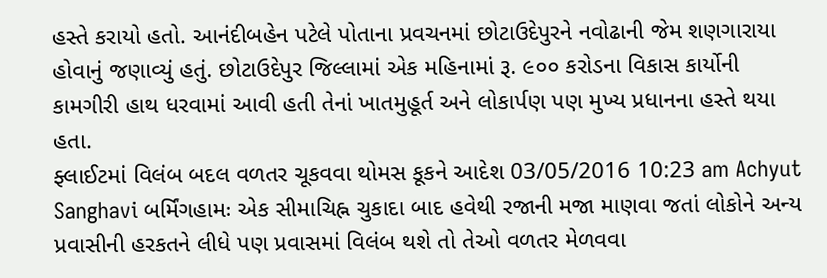હસ્તે કરાયો હતો. આનંદીબહેન પટેલે પોતાના પ્રવચનમાં છોટાઉદેપુરને નવોઢાની જેમ શણગારાયા હોવાનું જણાવ્યું હતું. છોટાઉદેપુર જિલ્લામાં એક મહિનામાં રૂ. ૯૦૦ કરોડના વિકાસ કાર્યોની કામગીરી હાથ ધરવામાં આવી હતી તેનાં ખાતમુહૂર્ત અને લોકાર્પણ પણ મુખ્ય પ્રધાનના હસ્તે થયા હતા.
ફ્લાઈટમાં વિલંબ બદલ વળતર ચૂકવવા થોમસ કૂકને આદેશ 03/05/2016 10:23 am Achyut Sanghavi બર્મિંગહામઃ એક સીમાચિહ્ન ચુકાદા બાદ હવેથી રજાની મજા માણવા જતાં લોકોને અન્ય પ્રવાસીની હરકતને લીધે પણ પ્રવાસમાં વિલંબ થશે તો તેઓ વળતર મેળવવા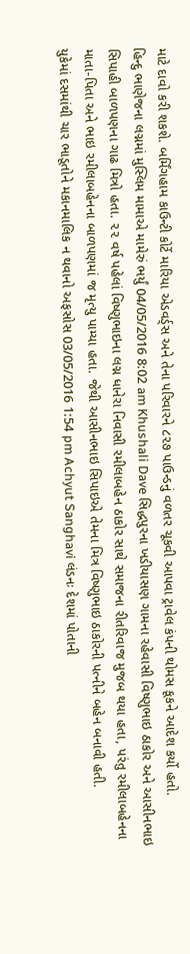માટે દાવો કરી શકશે. બર્મિંગહામ કાઉન્ટી કોર્ટે મારિયા એડવર્ડ્સ અને તેના પરિવારને ૮૨૭ પાઉન્ડનું વળતર ચૂકવી આપવા ટ્રાવેલ કંપની થોમસ કૂકને આદેશ કર્યો હતો.
હિન્દુ ભાણેજના લગ્નમાં મુસ્લિમ મામાએ મામેરું ભર્યું 04/05/2016 8:02 am Khushali Dave સિદ્ધપુરના ખડીયાસણ ગામના રહેવાસી વિષ્ણુભાઇ ઠાકોર અને આસીનભાઇ સિપાહી બાળપણના ગાઢ મિત્રો હતા. ૨૨ વર્ષ પહેલાં વિષ્ણુભાઇના લગ્ન ધાનેરા નિવાસી રમીલાબહેન ઠાકોર સાથે સમાજના રીતરિવાજ મુજબ થયા હતા, પરંતુ રમીલાબહેનના માતા-પિતા અને ભાઇ રમીલાબહેનના બાળપણમાં જ મૃત્યુ પામ્યા હતા. જેથી આસીનભાઇ સિપાઇએ તેમના મિત્ર વિષ્ણુભાઇ ઠાકોરની પત્નીને બહેન બનાવી હતી.
યુકેમાં દસમાંથી ચાર ભાડૂતોને મકાનમાલિક ન થવાનો અફસોસ 03/05/2016 1:54 pm Achyut Sanghavi લંડનઃ દેશમાં પોતાની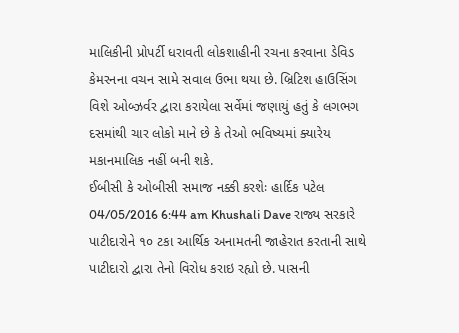માલિકીની પ્રોપર્ટી ધરાવતી લોકશાહીની રચના કરવાના ડેવિડ કેમરનના વચન સામે સવાલ ઉભા થયા છે. બ્રિટિશ હાઉસિંગ વિશે ઓબ્ઝર્વર દ્વારા કરાયેલા સર્વેમાં જણાયું હતું કે લગભગ દસમાંથી ચાર લોકો માને છે કે તેઓ ભવિષ્યમાં ક્યારેય મકાનમાલિક નહીં બની શકે.
ઈબીસી કે ઓબીસી સમાજ નક્કી કરશેઃ હાર્દિક પટેલ 04/05/2016 6:44 am Khushali Dave રાજ્ય સરકારે પાટીદારોને ૧૦ ટકા આર્થિક અનામતની જાહેરાત કરતાની સાથે પાટીદારો દ્વારા તેનો વિરોધ કરાઇ રહ્યો છે. પાસની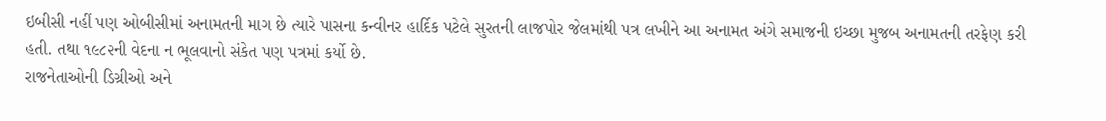ઇબીસી નહીં પણ ઓબીસીમાં અનામતની માગ છે ત્યારે પાસના કન્વીનર હાર્દિક પટેલે સુરતની લાજપોર જેલમાંથી પત્ર લખીને આ અનામત અંગે સમાજની ઇચ્છા મુજબ અનામતની તરફેણ કરી હતી. તથા ૧૯૮૨ની વેદના ન ભૂલવાનો સંકેત પણ પત્રમાં કર્યો છે.
રાજનેતાઓની ડિગ્રીઓ અને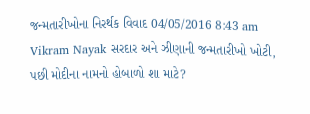જન્મતારીખોના નિરર્થક વિવાદ 04/05/2016 8:43 am Vikram Nayak સરદાર અને ઝીણાની જન્મતારીખો ખોટી, પછી મોદીના નામનો હોબાળો શા માટે?